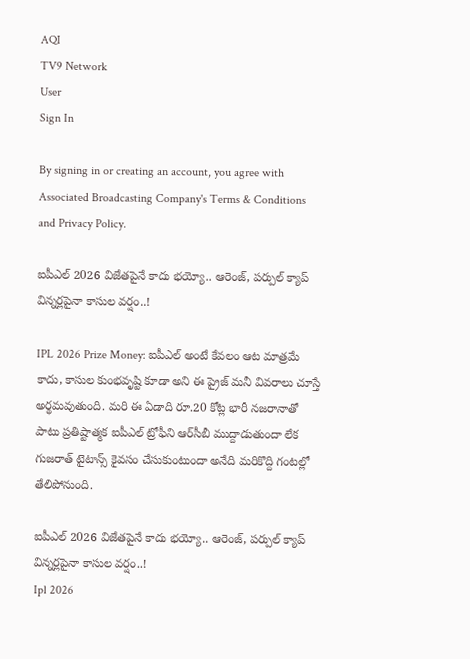AQI
TV9 Network
User
Sign In

By signing in or creating an account, you agree with Associated Broadcasting Company's Terms & Conditions and Privacy Policy.

ఐపీఎల్ 2026 విజేతపైనే కాదు భయ్యో.. ఆరెంజ్, పర్పుల్ క్యాప్ విన్నర్లపైనా కాసుల వర్షం..!

IPL 2026 Prize Money: ఐపీఎల్ అంటే కేవలం ఆట మాత్రమే కాదు, కాసుల కుంభవృష్టి కూడా అని ఈ ప్రైజ్ మనీ వివరాలు చూస్తే అర్థమవుతుంది. మరి ఈ ఏడాది రూ.20 కోట్ల భారీ నజరానాతో పాటు ప్రతిష్టాత్మక ఐపీఎల్ ట్రోఫీని ఆర్‌సీబీ ముద్దాడుతుందా లేక గుజరాత్ టైటాన్స్ కైవసం చేసుకుంటుందా అనేది మరికొద్ది గంటల్లో తేలిపోనుంది.

ఐపీఎల్ 2026 విజేతపైనే కాదు భయ్యో.. ఆరెంజ్, పర్పుల్ క్యాప్ విన్నర్లపైనా కాసుల వర్షం..!
Ipl 2026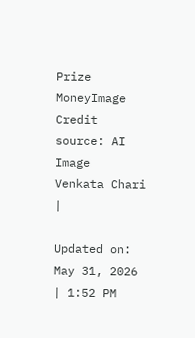Prize MoneyImage Credit source: AI Image
Venkata Chari
|

Updated on: May 31, 2026 | 1:52 PM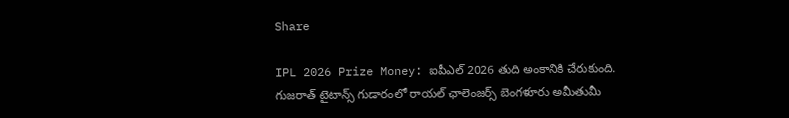Share

IPL 2026 Prize Money: ఐపీఎల్ 2026 తుది అంకానికి చేరుకుంది. గుజరాత్ టైటాన్స్ గుడారంలో రాయల్ ఛాలెంజర్స్ బెంగళూరు అమీతుమీ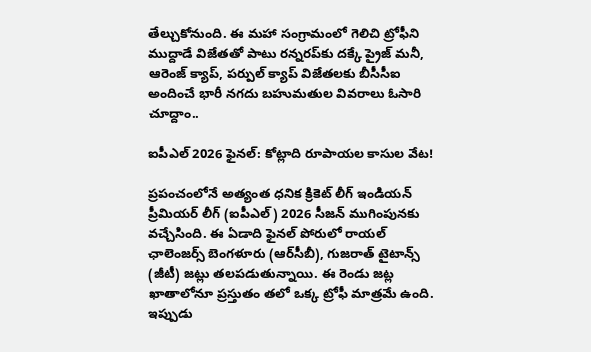తేల్చుకోనుంది. ఈ మహా సంగ్రామంలో గెలిచి ట్రోఫీని ముద్దాడే విజేతతో పాటు రన్నరప్‌కు దక్కే ప్రైజ్ మనీ, ఆరెంజ్ క్యాప్, పర్పుల్ క్యాప్ విజేతలకు బీసీసీఐ అందించే భారీ నగదు బహుమతుల వివరాలు ఓసారి చూద్దాం..

ఐపీఎల్ 2026 ఫైనల్: కోట్లాది రూపాయల కాసుల వేట!

ప్రపంచంలోనే అత్యంత ధనిక క్రికెట్ లీగ్ ఇండియన్ ప్రీమియర్ లీగ్ (ఐపీఎల్) 2026 సీజన్ ముగింపునకు వచ్చేసింది. ఈ ఏడాది ఫైనల్ పోరులో రాయల్ ఛాలెంజర్స్ బెంగళూరు (ఆర్‌సీబీ), గుజరాత్ టైటాన్స్ (జీటీ) జట్లు తలపడుతున్నాయి. ఈ రెండు జట్ల ఖాతాలోనూ ప్రస్తుతం తలో ఒక్క ట్రోఫీ మాత్రమే ఉంది. ఇప్పుడు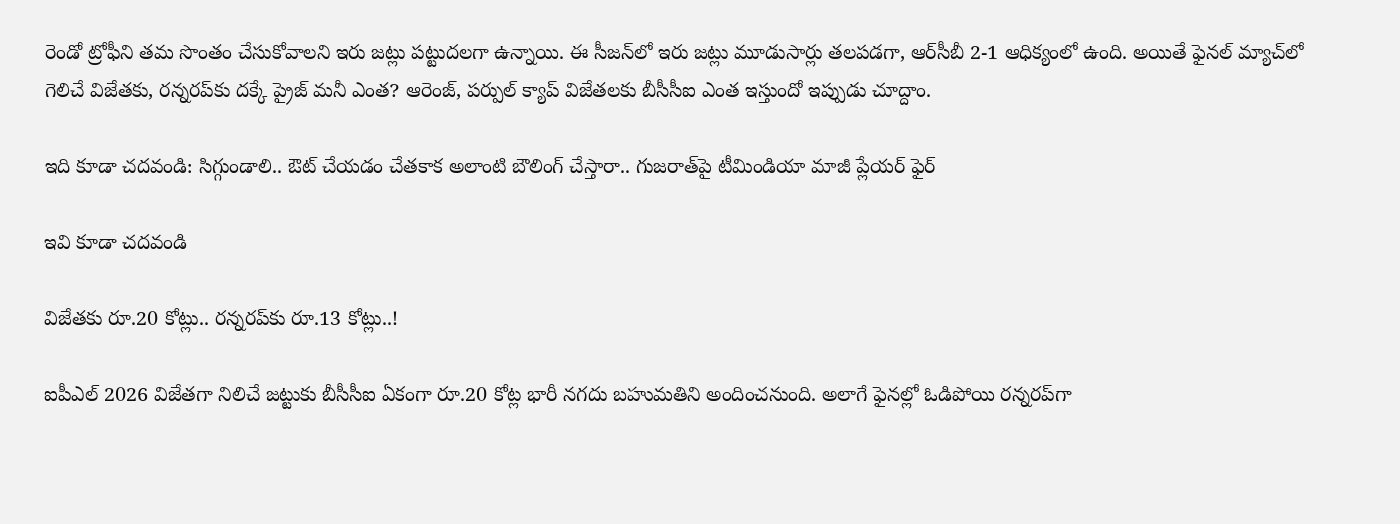రెండో ట్రోఫీని తమ సొంతం చేసుకోవాలని ఇరు జట్లు పట్టుదలగా ఉన్నాయి. ఈ సీజన్‌లో ఇరు జట్లు మూడుసార్లు తలపడగా, ఆర్‌సీబీ 2-1 ఆధిక్యంలో ఉంది. అయితే ఫైనల్ మ్యాచ్‌లో గెలిచే విజేతకు, రన్నరప్‌కు దక్కే ప్రైజ్ మనీ ఎంత? ఆరెంజ్, పర్పుల్ క్యాప్ విజేతలకు బీసీసీఐ ఎంత ఇస్తుందో ఇప్పుడు చూద్దాం.

ఇది కూడా చదవండి: సిగ్గుండాలి.. ఔట్ చేయడం చేతకాక అలాంటి బౌలింగ్ చేస్తారా.. గుజరాత్‌పై టీమిండియా మాజీ ప్లేయర్ ఫైర్

ఇవి కూడా చదవండి

విజేతకు రూ.20 కోట్లు.. రన్నరప్‌కు రూ.13 కోట్లు..!

ఐపీఎల్ 2026 విజేతగా నిలిచే జట్టుకు బీసీసీఐ ఏకంగా రూ.20 కోట్ల భారీ నగదు బహుమతిని అందించనుంది. అలాగే ఫైనల్లో ఓడిపోయి రన్నరప్‌గా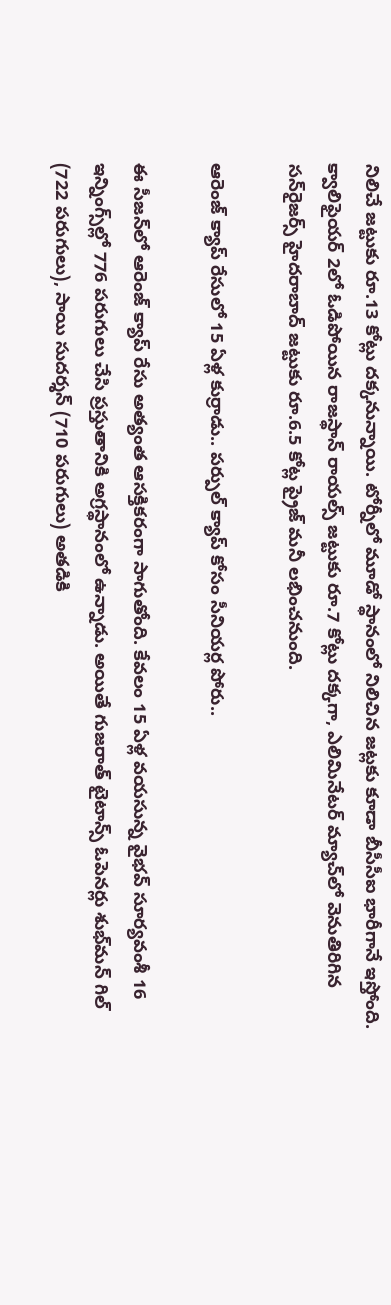నిలిచే జట్టుకు రూ.13 కోట్లు దక్కనున్నాయి. టోర్నీలో మూడో స్థానంలో నిలిచిన జట్లకు కూడా బీసీసీఐ భారీగానే ఇస్తోంది. క్వాలిఫైయర్ 2లో ఓడిపోయిన రాజస్థాన్ రాయల్స్ జట్టుకు రూ.7 కోట్లు దక్కగా, ఎలిమినేటర్ మ్యాచ్‌లో వెనుతిరిగిన సన్‌రైజర్స్ హైదరాబాద్ జట్టుకు రూ.6.5 కోట్ల ప్రైజ్ మనీ లభించనుంది.

ఆరెంజ్ క్యాప్ రేసులో 15 ఏళ్ల కుర్రాడు.. పర్పుల్ క్యాప్ కోసం సీనియర్ల పోరు..

ఈ సీజన్‌లో ఆరెంజ్ క్యాప్ రేసు అత్యంత ఆసక్తికరంగా సాగుతోంది. కేవలం 15 ఏళ్ల వయసున్న వైభవ్ సూర్యవంశీ 16 ఇన్నింగ్స్‌ల్లో 776 పరుగులు చేసి ప్రస్తుతానికి అగ్రస్థానంలో ఉన్నాడు. అయితే గుజరాత్ టైటాన్స్ ఓపెనర్లు శుభ్‌మన్ గిల్ (722 పరుగులు), సాయి సుదర్శన్ (710 పరుగులు) అతడికి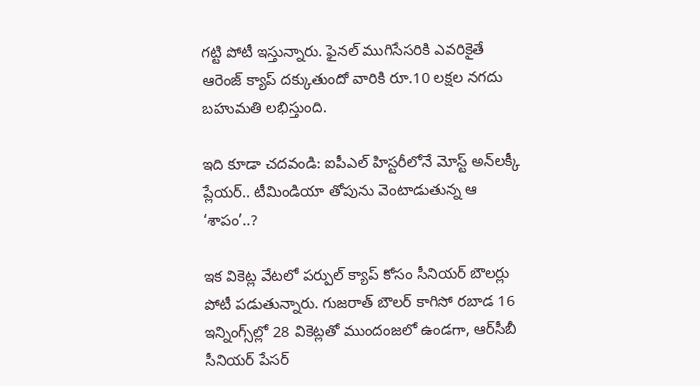గట్టి పోటీ ఇస్తున్నారు. ఫైనల్ ముగిసేసరికి ఎవరికైతే ఆరెంజ్ క్యాప్ దక్కుతుందో వారికి రూ.10 లక్షల నగదు బహుమతి లభిస్తుంది.

ఇది కూడా చదవండి: ఐపీఎల్ హిస్టరీలోనే మోస్ట్ అన్‌లక్కీ ప్లేయర్.. టీమిండియా తోపును వెంటాడుతున్న ఆ ‘శాపం’..?

ఇక వికెట్ల వేటలో పర్పుల్ క్యాప్ కోసం సీనియర్ బౌలర్లు పోటీ పడుతున్నారు. గుజరాత్ బౌలర్ కాగిసో రబాడ 16 ఇన్నింగ్స్‌ల్లో 28 వికెట్లతో ముందంజలో ఉండగా, ఆర్‌సీబీ సీనియర్ పేసర్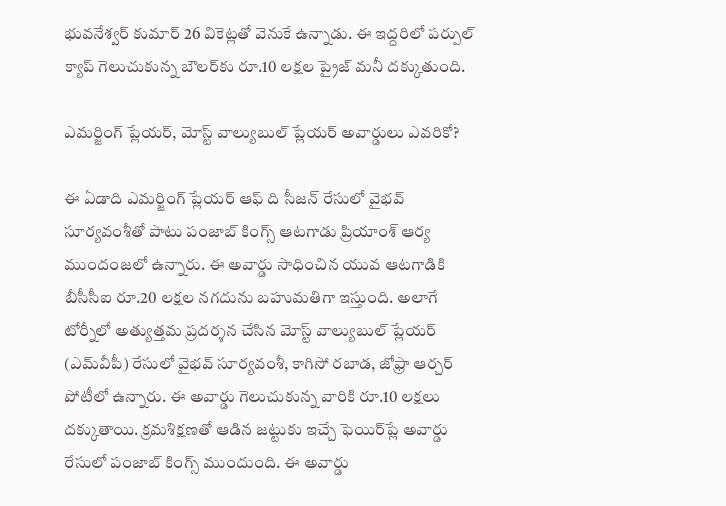భువనేశ్వర్ కుమార్ 26 వికెట్లతో వెనుకే ఉన్నాడు. ఈ ఇద్దరిలో పర్పుల్ క్యాప్ గెలుచుకున్న బౌలర్‌కు రూ.10 లక్షల ప్రైజ్ మనీ దక్కుతుంది.

ఎమర్జింగ్ ప్లేయర్, మోస్ట్ వాల్యుబుల్ ప్లేయర్ అవార్డులు ఎవరికో?

ఈ ఏడాది ఎమర్జింగ్ ప్లేయర్ ఆఫ్ ది సీజన్ రేసులో వైభవ్ సూర్యవంశీతో పాటు పంజాబ్ కింగ్స్ ఆటగాడు ప్రియాంశ్ ఆర్య ముందంజలో ఉన్నారు. ఈ అవార్డు సాధించిన యువ ఆటగాడికి బీసీసీఐ రూ.20 లక్షల నగదును బహుమతిగా ఇస్తుంది. అలాగే టోర్నీలో అత్యుత్తమ ప్రదర్శన చేసిన మోస్ట్ వాల్యుబుల్ ప్లేయర్ (ఎమ్‌వీపీ) రేసులో వైభవ్ సూర్యవంశీ, కాగిసో రబాడ, జోఫ్రా ఆర్చర్ పోటీలో ఉన్నారు. ఈ అవార్డు గెలుచుకున్న వారికి రూ.10 లక్షలు దక్కుతాయి. క్రమశిక్షణతో ఆడిన జట్టుకు ఇచ్చే ఫెయిర్‌ప్లే అవార్డు రేసులో పంజాబ్ కింగ్స్ ముందుంది. ఈ అవార్డు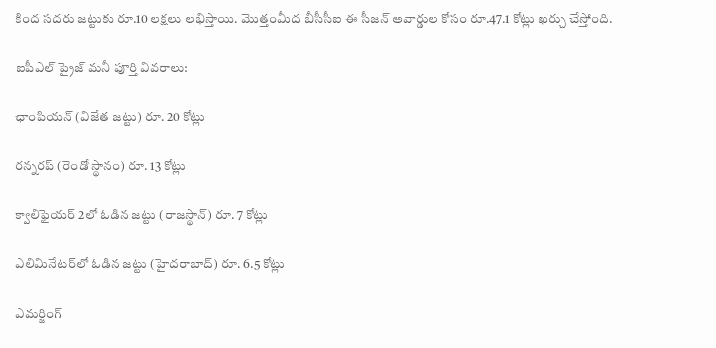కింద సదరు జట్టుకు రూ.10 లక్షలు లభిస్తాయి. మొత్తంమీద బీసీసీఐ ఈ సీజన్ అవార్డుల కోసం రూ.47.1 కోట్లు ఖర్చు చేస్తోంది.

ఐపీఎల్ ప్రైజ్ మనీ పూర్తి వివరాలు:

ఛాంపియన్ (విజేత జట్టు) రూ. 20 కోట్లు

రన్నరప్ (రెండో స్థానం) రూ. 13 కోట్లు

క్వాలిఫైయర్ 2లో ఓడిన జట్టు (రాజస్థాన్) రూ. 7 కోట్లు

ఎలిమినేటర్‌లో ఓడిన జట్టు (హైదరాబాద్) రూ. 6.5 కోట్లు

ఎమర్జింగ్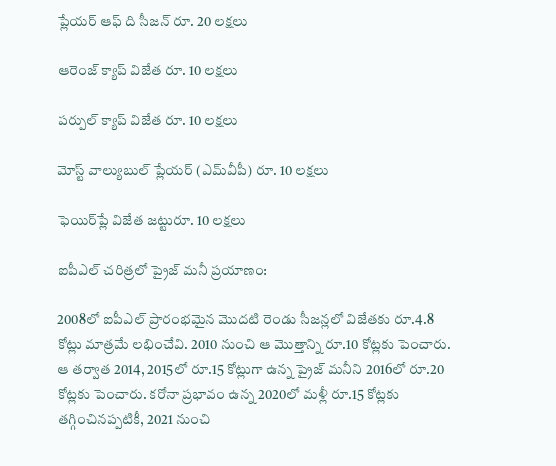ప్లేయర్ ఆఫ్ ది సీజన్ రూ. 20 లక్షలు

ఆరెంజ్ క్యాప్ విజేత రూ. 10 లక్షలు

పర్పుల్ క్యాప్ విజేత రూ. 10 లక్షలు

మోస్ట్ వాల్యుబుల్ ప్లేయర్ (ఎమ్‌వీపీ) రూ. 10 లక్షలు

ఫెయిర్‌ప్లే విజేత జట్టురూ. 10 లక్షలు

ఐపీఎల్ చరిత్రలో ప్రైజ్ మనీ ప్రయాణం:

2008లో ఐపీఎల్ ప్రారంభమైన మొదటి రెండు సీజన్లలో విజేతకు రూ.4.8 కోట్లు మాత్రమే లభించేవి. 2010 నుంచి ఆ మొత్తాన్ని రూ.10 కోట్లకు పెంచారు. ఆ తర్వాత 2014, 2015లో రూ.15 కోట్లుగా ఉన్న ప్రైజ్ మనీని 2016లో రూ.20 కోట్లకు పెంచారు. కరోనా ప్రభావం ఉన్న 2020లో మళ్లీ రూ.15 కోట్లకు తగ్గించినప్పటికీ, 2021 నుంచి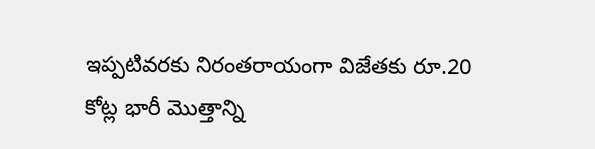ఇప్పటివరకు నిరంతరాయంగా విజేతకు రూ.20 కోట్ల భారీ మొత్తాన్ని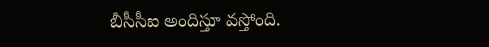బీసీసీఐ అందిస్తూ వస్తోంది.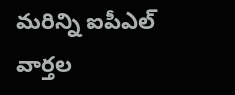మరిన్ని ఐపీఎల్ వార్తల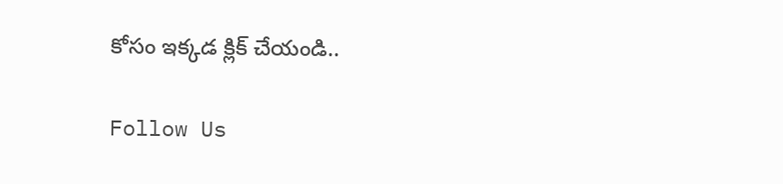కోసం ఇక్కడ క్లిక్ చేయండి..

Follow Us